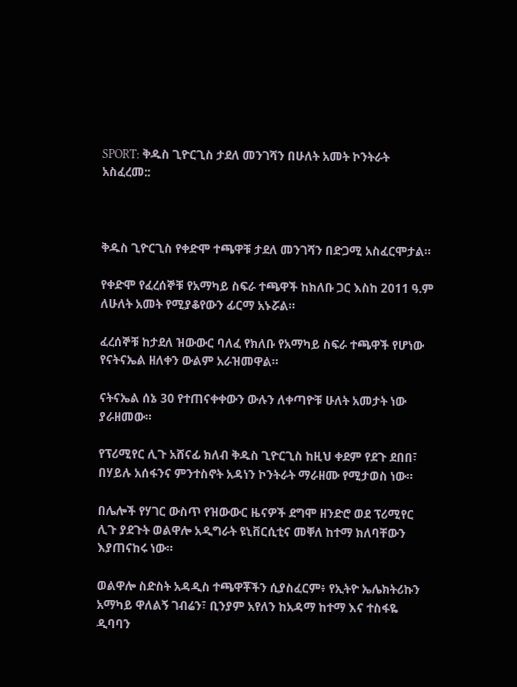SPORT: ቅዱስ ጊዮርጊስ ታደለ መንገሻን በሁለት አመት ኮንትራት አስፈረመ::



ቅዱስ ጊዮርጊስ የቀድሞ ተጫዋቹ ታደለ መንገሻን በድጋሚ አስፈርሞታል።

የቀድሞ የፈረሰኞቹ የአማካይ ስፍራ ተጫዋች ከክለቡ ጋር እስከ 2011 ዓ.ም ለሁለት አመት የሚያቆየውን ፊርማ አኑሯል።

ፈረሰኞቹ ከታደለ ዝውውር ባለፈ የክለቡ የአማካይ ስፍራ ተጫዋች የሆነው የናትናኤል ዘለቀን ውልም አራዝመዋል።

ናትናኤል ሰኔ 30 የተጠናቀቀውን ውሉን ለቀጣዮቹ ሁለት አመታት ነው ያራዘመው።

የፕሪሚየር ሊጉ አሸናፊ ክለብ ቅዱስ ጊዮርጊስ ከዚህ ቀደም የደጉ ደበበ፣ በሃይሉ አሰፋንና ምንተስኖት አዳነን ኮንትራት ማራዘሙ የሚታወስ ነው።

በሌሎች የሃገር ውስጥ የዝውውር ዜናዎች ደግሞ ዘንድሮ ወደ ፕሪሚየር ሊጉ ያደጉት ወልዋሎ አዲግራት ዩኒቨርሲቲና መቐለ ከተማ ክለባቸውን እያጠናከሩ ነው።

ወልዋሎ ስድስት አዳዲስ ተጫዋቾችን ሲያስፈርም፥ የኢትዮ ኤሌክትሪኩን አማካይ ዋለልኝ ገብሬን፣ ቢንያም አየለን ከአዳማ ከተማ እና ተስፋዬ ዲባባን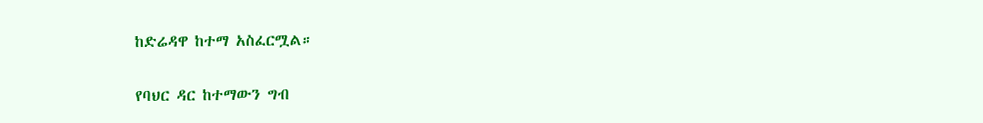ከድሬዳዋ ከተማ አስፈርሟል።

የባህር ዳር ከተማውን ግብ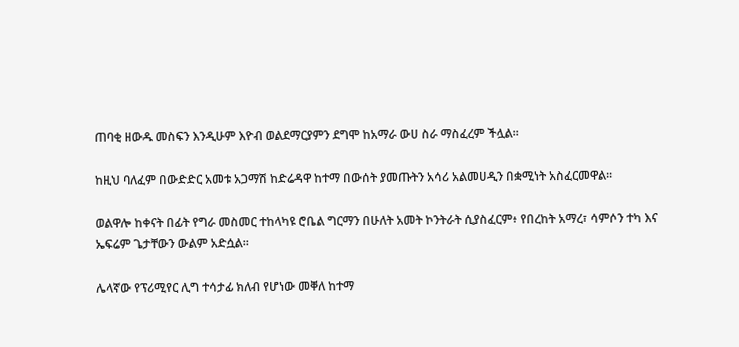ጠባቂ ዘውዱ መስፍን እንዲሁም እዮብ ወልደማርያምን ደግሞ ከአማራ ውሀ ስራ ማስፈረም ችሏል።

ከዚህ ባለፈም በውድድር አመቱ አጋማሽ ከድሬዳዋ ከተማ በውሰት ያመጡትን አሳሪ አልመሀዲን በቋሚነት አስፈርመዋል፡፡

ወልዋሎ ከቀናት በፊት የግራ መስመር ተከላካዩ ሮቤል ግርማን በሁለት አመት ኮንትራት ሲያስፈርም፥ የበረከት አማረ፣ ሳምሶን ተካ እና ኤፍሬም ጌታቸውን ውልም አድሷል።

ሌላኛው የፕሪሚየር ሊግ ተሳታፊ ክለብ የሆነው መቐለ ከተማ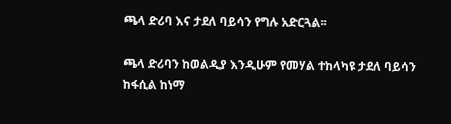ጫላ ድሪባ እና ታደለ ባይሳን የግሉ አድርጓል፡፡

ጫላ ድሪባን ከወልዲያ እንዲሁም የመሃል ተከላካዩ ታደለ ባይሳን ከፋሲል ከነማ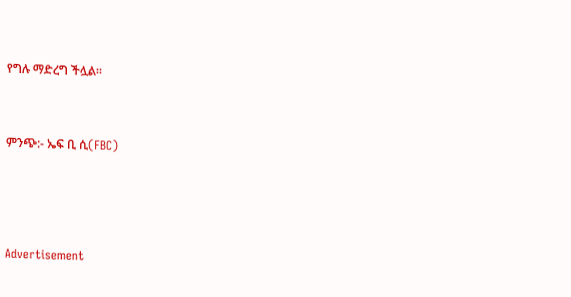የግሉ ማድረግ ችሏል።



ምንጭ:- ኤፍ ቢ ሲ(FBC)





Advertisement